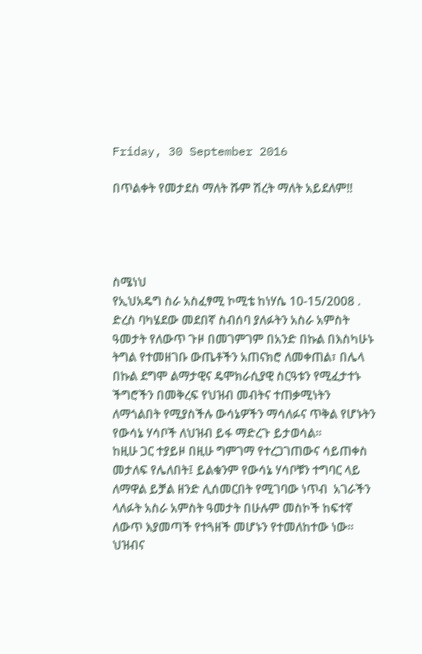Friday, 30 September 2016

በጥልቀት የመታደስ ማለት ሹም ሽረት ማለት አይደለም!!




ስሜነህ
የኢህአዴግ ስራ አስፈፃሚ ኮሚቴ ከነሃሴ 10-15/2008 . ድረስ ባካሄደው መደበኛ ስብሰባ ያለፉትን አስራ አምስት ዓመታት የለውጥ ጉዞ በመገምገም በአንድ በኩል በእስካሁኑ ትግል የተመዘገቡ ውጤቶችን አጠናክሮ ለመቀጠል፣ በሌላ በኩል ደግሞ ልማታዊና ዴሞክራሲያዊ ስርዓቱን የሚፈታተኑ ችግሮችን በመቅረፍ የህዝብ መብትና ተጠቃሚነትን ለማጎልበት የሚያስችሉ ውሳኔዎችን ማሳለፉና ጥቅል የሆኑትን የውሳኔ ሃሳቦች ለህዝብ ይፋ ማድረጉ ይታወሳል፡፡
ከዚሁ ጋር ተያይዞ በዚሁ ግምገማ የተረጋገጠውና ሳይጠቀስ መታለፍ የሌለበት፤ ይልቁንም የውሳኔ ሃሳቦቹን ተግባር ላይ ለማዋል ይቻል ዘንድ ሊሰመርበት የሚገባው ነጥብ  አገራችን ላለፉት አስራ አምስት ዓመታት በሁሉም መስኮች ከፍተኛ ለውጥ እያመጣች የተጓዘች መሆኑን የተመለከተው ነው፡፡ ህዝብና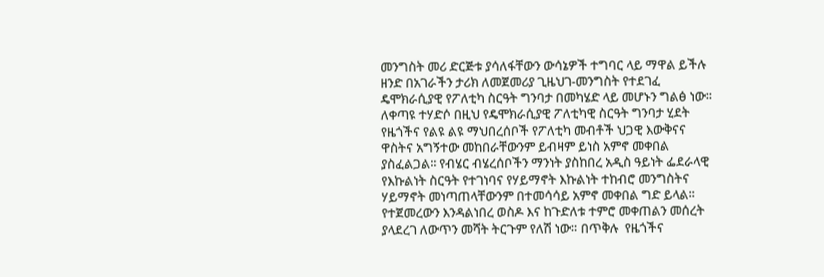መንግስት መሪ ድርጅቱ ያሳለፋቸውን ውሳኔዎች ተግባር ላይ ማዋል ይችሉ ዘንድ በአገራችን ታሪክ ለመጀመሪያ ጊዜህገ-መንግስት የተደገፈ ዴሞክራሲያዊ የፖለቲካ ስርዓት ግንባታ በመካሄድ ላይ መሆኑን ግልፅ ነው፡፡ ለቀጣዩ ተሃድሶ በዚህ የዴሞክራሲያዊ ፖለቲካዊ ስርዓት ግንባታ ሂደት የዜጎችና የልዩ ልዩ ማህበረሰቦች የፖለቲካ መብቶች ህጋዊ እውቅናና ዋስትና አግኝተው መከበራቸውንም ይብዛም ይነስ አምኖ መቀበል ያስፈልጋል፡፡ የብሄር ብሄረሰቦችን ማንነት ያስከበረ አዲስ ዓይነት ፌደራላዊ የእኩልነት ስርዓት የተገነባና የሃይማኖት እኩልነት ተከብሮ መንግስትና ሃይማኖት መነጣጠላቸውንም በተመሳሳይ አምኖ መቀበል ግድ ይላል፡፡ የተጀመረውን እንዳልነበረ ወስዶ እና ከጉድለቱ ተምሮ መቀጠልን መሰረት ያላደረገ ለውጥን መሻት ትርጉም የለሽ ነው። በጥቅሉ  የዜጎችና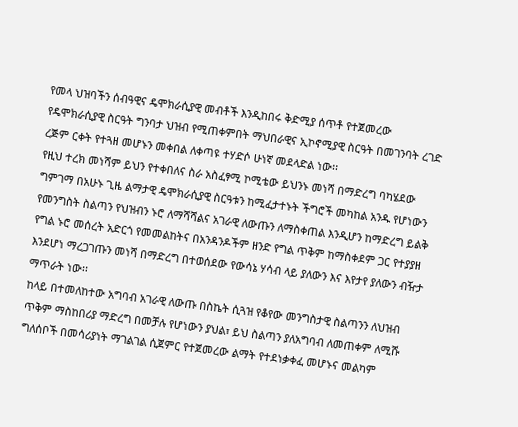የመላ ህዝባችን ሰብዓዊና ዴሞክራሲያዊ መብቶች እንዲከበሩ ቅድሚያ ሰጥቶ የተጀመረው የዴሞክራሲያዊ ስርዓት ግንባታ ህዝብ የሚጠቀምበት ማህበራዊና ኢኮኖሚያዊ ስርዓት በመገንባት ረገድ ረጅም ርቀት የተጓዘ መሆኑን መቀበል ለቀጣዩ ተሃድሶ ሁነኛ መደላድል ነው፡፡
የዚህ ተረክ መነሻም ይህን የተቀበለና ስራ አስፈፃሚ ኮሚቴው ይህንኑ መነሻ በማድረግ ባካሄደው ግምገማ በአሁኑ ጊዜ ልማታዊ ዴሞክራሲያዊ ስርዓቱን ከሚፈታተኑት ችግሮች መካከል አንዱ የሆነውን የመንግስት ስልጣን የህዝብን ኑሮ ለማሻሻልና አገራዊ ለውጡን ለማስቀጠል እንዲሆን ከማድረግ ይልቅ የግል ኑሮ መሰረት አድርጎ የመመልከትና በአንዳንዶችም ዘንድ የግል ጥቅም ከማስቀደም ጋር የተያያዘ እንደሆነ ማረጋገጡን መነሻ በማድረግ በተወሰደው የውሳኔ ሃሳብ ላይ ያለውን እና እየታየ ያለውን ብዥታ ማጥራት ነው፡፡
ከላይ በተመለከተው አግባብ አገራዊ ለውጡ በስኬት ሲጓዝ የቆየው መንግስታዊ ስልጣንን ለህዝብ ጥቅም ማስከበሪያ ማድረግ በመቻሉ የሆነውን ያህል፣ ይህ ስልጣን ያለአግባብ ለመጠቀም ለሚሹ ግለሰቦች በመሳሪያነት ማገልገል ሲጀምር የተጀመረው ልማት የተደነቃቀፈ መሆኑና መልካም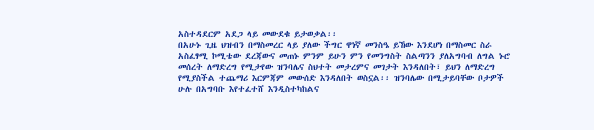አስተዳደርም አደጋ ላይ መውደቁ ይታወቃል፡፡
በአሁኑ ጊዜ ህዝብን በማስመረር ላይ ያለው ችግር ዋነኛ መንስዔ ይኸው እንደሆነ በማስመር ስራ አስፈፃሚ ኮሚቴው ደረጃውና መጠኑ ምንም ይሁን ምን የመንግስት ስልጣንን ያለአግባብ ለግል ኑሮ መሰረት ለማድረግ የሚታየው ዝንባሌና ስህተት መታረምና መገታት እንዳለበት፣ ይህን ለማድረግ የሚያስችል ተጨማሪ እርምጃም መውሰድ እንዳለበት ወስኗል፡፡ ዝንባሌው በሚታይባቸው ቦታዎች ሁሉ በአግባቡ እየተፈተሸ እንዲስተካከልና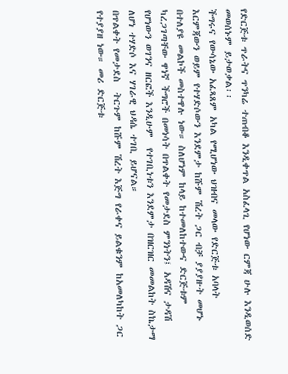የድርጅቱ ጥራትና ጥንካሬ ተጠብቆ እንዲቀጥል አስፈላጊ የሆነው ርምጃ ሁሉ እንዲወሰድ መወሰኑም ይታወቃል፡፡
ችግሩና የውሳኔው አፈጻጸም አካል የሚሆነው ህዝብና መላው የድርጅቱ አባላት እርምጃውን ወይም የተሃድሶውን እንደምታ ከሹም ሽረት ጋር ብቻ ያያያዙት መሆኑ በተለያዩ መልኮች መስተዋሉ ነው። ስለሆነም ከላይ ከተመለከተውና ድርጅቱም ካረጋገጣቸው ዋነኛ ችግሮች በመነሳት በጥልቀት የመታደስ ምንነትን፤ አዳሽና ታዳሽ የሆነውን ወገንና ዘርፎች እንዲሁም  የተገቢነቱን እንደምታ በዝርዝር መመልከት ስኬታማ ለሆነ ተሃድሶ እና ሃገራዊ ህዳሴ ተገቢ ይሆናል።
በጥልቀት የመታደስ  ትርጉም ከሹም ሽረት እጅግ የራቀና ይልቁንም ከአመለካከት ጋር የተያያዘ ነው። መሪ ድርጅቱ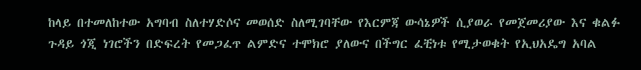ከላይ በተመለከተው አግባብ ስለተሃድሶና መወሰድ ስለሚገባቸው የእርምጃ ውሳኔዎች ሲያወራ የመጀመሪያው እና ቁልፉ ጉዳይ ጎጂ ነገሮችን በድፍረት የመጋፈጥ ልምድና ተሞክሮ ያለውና በችግር ፈቺነቱ የሚታወቁት የኢህአዴግ አባል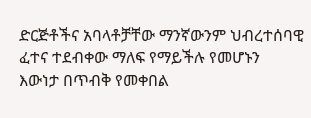ድርጅቶችና አባላቶቻቸው ማንኛውንም ህብረተሰባዊ ፈተና ተደብቀው ማለፍ የማይችሉ የመሆኑን  እውነታ በጥብቅ የመቀበል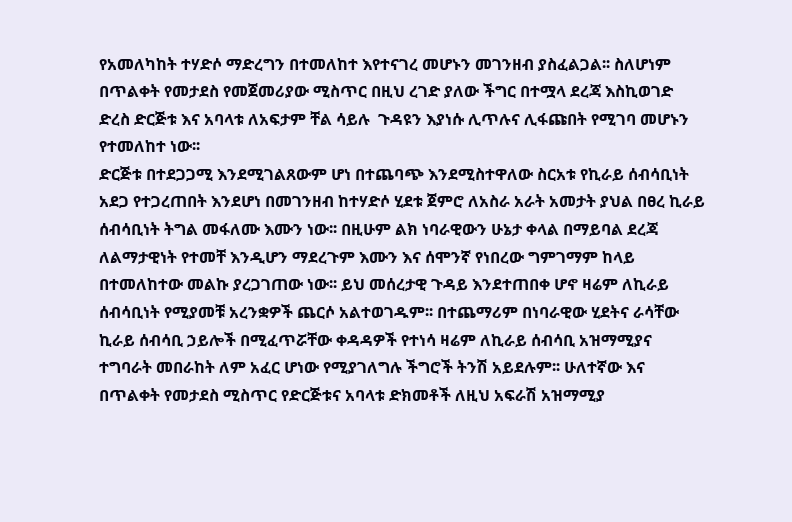የአመለካከት ተሃድሶ ማድረግን በተመለከተ እየተናገረ መሆኑን መገንዘብ ያስፈልጋል፡፡ ስለሆነም በጥልቀት የመታደስ የመጀመሪያው ሚስጥር በዚህ ረገድ ያለው ችግር በተሟላ ደረጃ እስኪወገድ ድረስ ድርጅቱ እና አባላቱ ለአፍታም ቸል ሳይሉ  ጉዳዩን እያነሱ ሊጥሉና ሊፋጩበት የሚገባ መሆኑን የተመለከተ ነው፡፡
ድርጅቱ በተደጋጋሚ እንደሚገልጸውም ሆነ በተጨባጭ እንደሚስተዋለው ስርአቱ የኪራይ ሰብሳቢነት አደጋ የተጋረጠበት እንደሆነ በመገንዘብ ከተሃድሶ ሂደቱ ጀምሮ ለአስራ አራት አመታት ያህል በፀረ ኪራይ ሰብሳቢነት ትግል መፋለሙ እሙን ነው፡፡ በዚሁም ልክ ነባራዊውን ሁኔታ ቀላል በማይባል ደረጃ ለልማታዊነት የተመቸ እንዲሆን ማደረጉም እሙን እና ሰሞንኛ የነበረው ግምገማም ከላይ በተመለከተው መልኩ ያረጋገጠው ነው፡፡ ይህ መሰረታዊ ጉዳይ እንደተጠበቀ ሆኖ ዛሬም ለኪራይ ሰብሳቢነት የሚያመቹ አረንቋዎች ጨርሶ አልተወገዱም፡፡ በተጨማሪም በነባራዊው ሂደትና ራሳቸው ኪራይ ሰብሳቢ ኃይሎች በሚፈጥሯቸው ቀዳዳዎች የተነሳ ዛሬም ለኪራይ ሰብሳቢ አዝማሚያና ተግባራት መበራከት ለም አፈር ሆነው የሚያገለግሉ ችግሮች ትንሽ አይደሉም፡፡ ሁለተኛው እና በጥልቀት የመታደስ ሚስጥር የድርጅቱና አባላቱ ድክመቶች ለዚህ አፍራሽ አዝማሚያ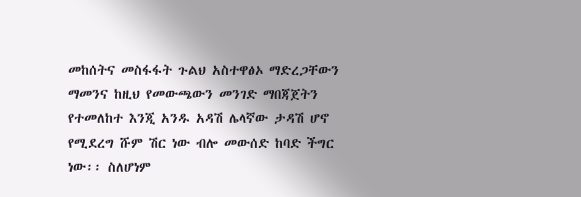መከሰትና መስፋፋት ጉልህ አስተዋፅኦ ማድረጋቸውን ማመንና ከዚህ የመውጫውን መንገድ ማበጃጀትን የተመለከተ እንጂ አንዱ አዳሽ ሌላኛው ታዳሽ ሆኖ የሚደረግ ሹም ሽር ነው ብሎ መውሰድ ከባድ ችግር ነው፡፡ ስለሆነም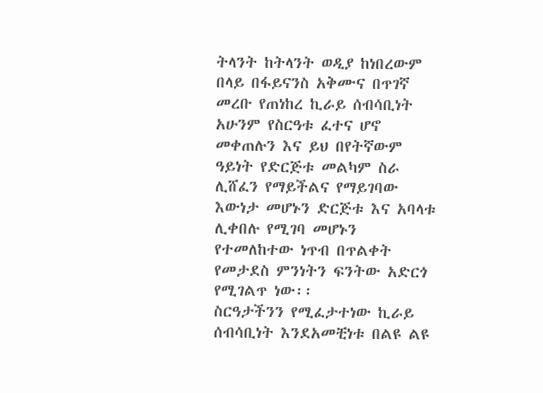ትላንት ከትላንት ወዲያ ከነበረውም በላይ በፋይናንስ አቅሙና በጥገኛ መረቡ የጠነከረ ኪራይ ሰብሳቢነት አሁንም የስርዓቱ ፈተና ሆኖ መቀጠሉን እና ይህ በየትኛውም ዓይነት የድርጅቱ መልካም ስራ ሊሸፈን የማይችልና የማይገባው እውነታ መሆኑን ድርጅቱ እና አባላቱ ሊቀበሉ የሚገባ መሆኑን የተመለከተው ነጥብ በጥልቀት የመታደስ ምንነትን ፍንትው አድርጎ የሚገልጥ ነው፡፡
ስርዓታችንን የሚፈታተነው ኪራይ ሰብሳቢነት እንደአመቺነቱ በልዩ ልዩ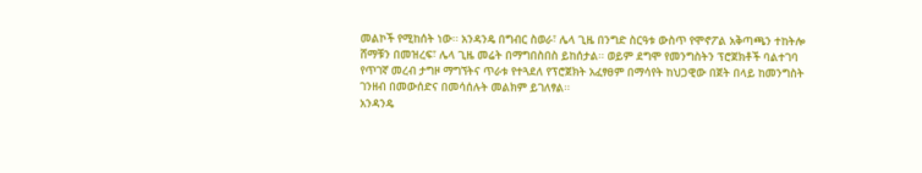መልኮች የሚከሰት ነው፡፡ አንዳንዴ በግብር ስወራ፣ ሌላ ጊዜ በንግድ ስርዓቱ ውስጥ የሞኖፖል አቅጣጫን ተከትሎ ሸማቹን በመዝረፍ፣ ሌላ ጊዜ መሬት በማግበስበስ ይከሰታል፡፡ ወይም ደግሞ የመንግስትን ፕሮጀክቶች ባልተገባ የጥገኛ መረብ ታግዞ ማግኘትና ጥራቱ የተጓደለ የፕሮጀክት አፈፃፀም በማሳየት ከህጋዊው በጀት በላይ ከመንግስት ገንዘብ በመውሰድና በመሳሰሉት መልክም ይገለፃል፡፡
አንዳንዴ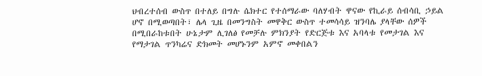ህብረተሰብ ውስጥ በተለይ በግሉ ሴክተር የተሰማራው ባለሃብት ዋናው የኪራይ ሰብሳቢ ኃይል ሆኖ በሚወጣበት፣ ሌላ ጊዜ በመንግስት መዋቅር ውስጥ ተመሳሳይ ዝንባሌ ያላቸው ሰዎች በሚበራከቱበት ሁኔታም ሊገለፅ የመቻሉ ምክንያት የድርጅቱ እና አባላቱ የመታገል እና የማታገል ጥንካሬና ድክመት መሆኑንም አምኖ መቀበልን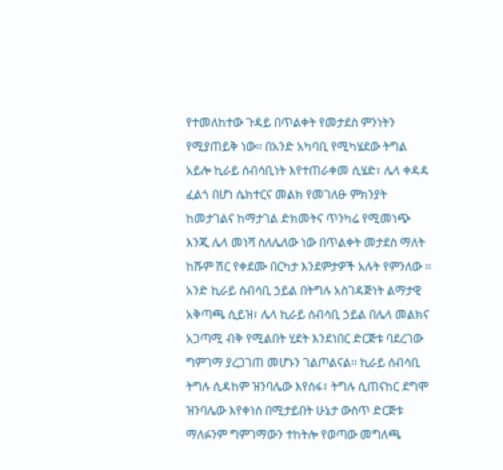የተመለከተው ጉዳይ በጥልቀት የመታደስ ምንነትን የሚያጠይቅ ነው፡፡ በአንድ አካባቢ የሚካሄደው ትግል አይሎ ኪራይ ሰብሳቢነት እየተጠራቀመ ሲሄድ፣ ሌላ ቀዳዳ ፈልጎ በሆነ ሴክተርና መልክ የመገለፁ ምክንያት ከመታገልና ከማታገል ድክመትና ጥንካሬ የሚመነጭ እንጂ ሌላ መነሻ ስለሌለው ነው በጥልቀት መታደስ ማለት ከሹም ሽር የቀደሙ በርካታ እንደምታዎች አሉት የምንለው ፡፡
አንድ ኪራይ ሰብሳቢ ኃይል በትግሉ አስገዳጅነት ልማታዊ አቅጣጫ ሲይዝ፣ ሌላ ኪራይ ሰብሳቢ ኃይል በሌላ መልክና አጋጣሚ ብቅ የሚልበት ሂደት እንደነበር ድርጅቱ ባደረገው ግምገማ ያረጋገጠ መሆኑን ገልጦልናል፡፡ ኪራይ ሰብሳቢ ትግሉ ሲዳከም ዝንባሌው እየሰፋ፣ ትግሉ ሲጠናከር ደግሞ ዝንባሌው እየቀነሰ በሚታይበት ሁኔታ ውስጥ ድርጅቱ ማለፉንም ግምገማውን ተከትሎ የወጣው መግለጫ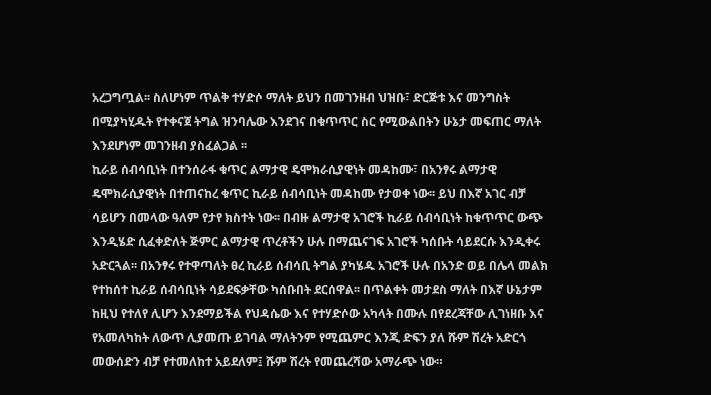አረጋግጧል፡፡ ስለሆነም ጥልቅ ተሃድሶ ማለት ይህን በመገንዘብ ህዝቡ፣ ድርጅቱ እና መንግስት በሚያካሂዱት የተቀናጀ ትግል ዝንባሌው እንደገና በቁጥጥር ስር የሚውልበትን ሁኔታ መፍጠር ማለት እንደሆነም መገንዘብ ያስፈልጋል ፡፡
ኪራይ ሰብሳቢነት በተንሰራፋ ቁጥር ልማታዊ ዴሞክራሲያዊነት መዳከሙ፣ በአንፃሩ ልማታዊ ዴሞክራሲያዊነት በተጠናከረ ቁጥር ኪራይ ሰብሳቢነት መዳከሙ የታወቀ ነው፡፡ ይህ በእኛ አገር ብቻ ሳይሆን በመላው ዓለም የታየ ክስተት ነው፡፡ በብዙ ልማታዊ አገሮች ኪራይ ሰብሳቢነት ከቁጥጥር ውጭ እንዲሄድ ሲፈቀድለት ጅምር ልማታዊ ጥረቶችን ሁሉ በማጨናገፍ አገሮች ካሰቡት ሳይደርሱ እንዲቀሩ አድርጓል፡፡ በአንፃሩ የተዋጣለት ፀረ ኪራይ ሰብሳቢ ትግል ያካሄዱ አገሮች ሁሉ በአንድ ወይ በሌላ መልክ የተከሰተ ኪራይ ሰብሳቢነት ሳይደፍቃቸው ካሰቡበት ደርሰዋል፡፡ በጥልቀት መታደስ ማለት በእኛ ሁኔታም ከዚህ የተለየ ሊሆን እንደማይችል የህዳሴው እና የተሃድሶው አካላት በሙሉ በየደረጃቸው ሊገነዘቡ እና የአመለካከት ለውጥ ሊያመጡ ይገባል ማለትንም የሚጨምር እንጂ ድፍን ያለ ሹም ሽረት አድርጎ መውሰድን ብቻ የተመለከተ አይደለም፤ ሹም ሽረት የመጨረሻው አማራጭ ነው።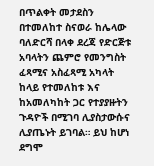በጥልቀት መታደስን በተመለከተ ስናወራ ከሌላው ባለድርሻ በላቀ ደረጃ የድርጅቱ አባላትን ጨምሮ የመንግስት ፈጻሚና አስፈጻሚ አካላት  ከላይ የተመለከቱ እና ከአመለካከት ጋር የተያያዙትን ጉዳዮች በሚገባ ሊያስታውሱና ሊያጤኑት ይገባል። ይህ ከሆነ ደግሞ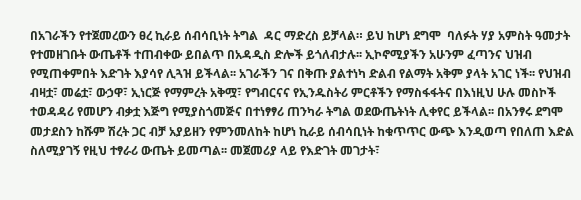በአገራችን የተጀመረውን ፀረ ኪራይ ሰብሳቢነት ትግል  ዳር ማድረስ ይቻላል። ይህ ከሆነ ደግሞ  ባለፉት ሃያ አምስት ዓመታት የተመዘገቡት ውጤቶች ተጠብቀው ይበልጥ በአዳዲስ ድሎች ይጎለብታሉ፡፡ ኢኮኖሚያችን አሁንም ፈጣንና ህዝብ የሚጠቀምበት እድገት እያሳየ ሊጓዝ ይችላል፡፡ አገራችን ገና በቅጡ ያልተነካ ድልብ የልማት አቅም ያላት አገር ነች፡፡ የህዝብ ብዛቷ፣ መሬቷ፣ ውኃዋ፣ ኢነርጅ የማምረት አቅሟ፣ የግብርናና የኢንዱስትሪ ምርቶችን የማስፋፋትና በእነዚህ ሁሉ መስኮች ተወዳዳሪ የመሆን ብቃቷ እጅግ የሚያስጎመጅና በተነፃፃሪ ጠንካራ ትግል ወደውጤትነት ሊቀየር ይችላል፡፡ በአንፃሩ ደግሞ መታደስን ከሹም ሽረት ጋር ብቻ አያይዘን የምንመለከት ከሆነ ኪራይ ሰብሳቢነት ከቁጥጥር ውጭ እንዲወጣ የበለጠ እድል ስለሚያገኝ የዚህ ተፃራሪ ውጤት ይመጣል፡፡ መጀመሪያ ላይ የእድገት መገታት፣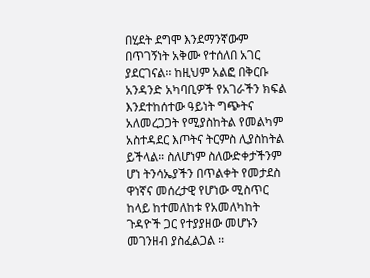በሂደት ደግሞ እንደማንኛውም በጥገኝነት አቅሙ የተሰለበ አገር ያደርገናል፡፡ ከዚህም አልፎ በቅርቡ አንዳንድ አካባቢዎች የአገራችን ክፍል እንደተከሰተው ዓይነት ግጭትና አለመረጋጋት የሚያስከትል የመልካም አስተዳደር እጦትና ትርምስ ሊያስከትል ይችላል። ስለሆነም ስለውድቀታችንም ሆነ ትንሳኤያችን በጥልቀት የመታደስ ዋነኛና መሰረታዊ የሆነው ሚስጥር ከላይ ከተመለከቱ የአመለካከት ጉዳዮች ጋር የተያያዘው መሆኑን መገንዘብ ያስፈልጋል ፡፡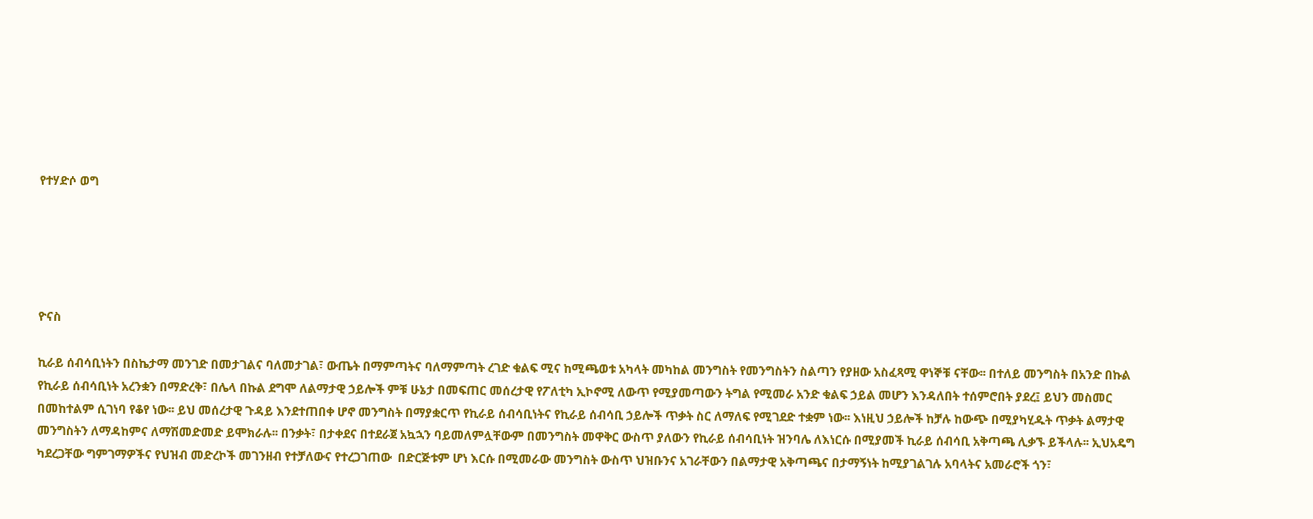የተሃድሶ ወግ





ዮናስ

ኪራይ ሰብሳቢነትን በስኬታማ መንገድ በመታገልና ባለመታገል፣ ውጤት በማምጣትና ባለማምጣት ረገድ ቁልፍ ሚና ከሚጫወቱ አካላት መካከል መንግስት የመንግስትን ስልጣን የያዘው አስፈጻሚ ዋነኞቹ ናቸው፡፡ በተለይ መንግስት በአንድ በኩል የኪራይ ሰብሳቢነት አረንቋን በማድረቅ፣ በሌላ በኩል ደግሞ ለልማታዊ ኃይሎች ምቹ ሁኔታ በመፍጠር መሰረታዊ የፖለቲካ ኢኮኖሚ ለውጥ የሚያመጣውን ትግል የሚመራ አንድ ቁልፍ ኃይል መሆን እንዳለበት ተሰምሮበት ያደረ፤ ይህን መስመር በመከተልም ሲገነባ የቆየ ነው፡፡ ይህ መሰረታዊ ጉዳይ እንደተጠበቀ ሆኖ መንግስት በማያቋርጥ የኪራይ ሰብሳቢነትና የኪራይ ሰብሳቢ ኃይሎች ጥቃት ስር ለማለፍ የሚገደድ ተቋም ነው፡፡ እነዚህ ኃይሎች ከቻሉ ከውጭ በሚያካሂዱት ጥቃት ልማታዊ መንግስትን ለማዳከምና ለማሽመድመድ ይሞክራሉ፡፡ በንቃት፣ በታቀደና በተደራጀ አኳኋን ባይመለምሏቸውም በመንግስት መዋቅር ውስጥ ያለውን የኪራይ ሰብሳቢነት ዝንባሌ ለእነርሱ በሚያመች ኪራይ ሰብሳቢ አቅጣጫ ሊቃኙ ይችላሉ፡፡ ኢህአዴግ ካደረጋቸው ግምገማዎችና የህዝብ መድረኮች መገንዘብ የተቻለውና የተረጋገጠው  በድርጅቱም ሆነ እርሱ በሚመራው መንግስት ውስጥ ህዝቡንና አገራቸውን በልማታዊ አቅጣጫና በታማኝነት ከሚያገልገሉ አባላትና አመራሮች ጎን፣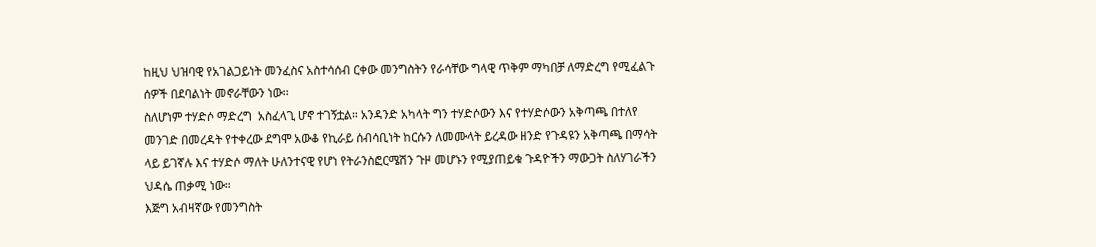ከዚህ ህዝባዊ የአገልጋይነት መንፈስና አስተሳሰብ ርቀው መንግስትን የራሳቸው ግላዊ ጥቅም ማካበቻ ለማድረግ የሚፈልጉ ሰዎች በደባልነት መኖራቸውን ነው፡፡
ስለሆነም ተሃድሶ ማድረግ  አስፈላጊ ሆኖ ተገኝቷል። አንዳንድ አካላት ግን ተሃድሶውን እና የተሃድሶውን አቅጣጫ በተለየ መንገድ በመረዳት የተቀረው ደግሞ አውቆ የኪራይ ሰብሳቢነት ከርሱን ለመሙላት ይረዳው ዘንድ የጉዳዩን አቅጣጫ በማሳት ላይ ይገኛሉ እና ተሃድሶ ማለት ሁለንተናዊ የሆነ የትራንስፎርሜሽን ጉዞ መሆኑን የሚያጠይቁ ጉዳዮችን ማውጋት ስለሃገራችን ህዳሴ ጠቃሚ ነው።
እጅግ አብዛኛው የመንግስት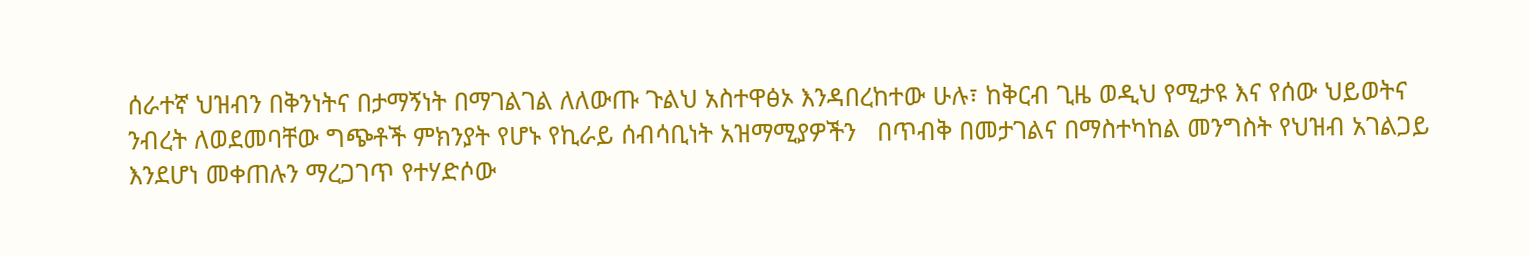ሰራተኛ ህዝብን በቅንነትና በታማኝነት በማገልገል ለለውጡ ጉልህ አስተዋፅኦ እንዳበረከተው ሁሉ፣ ከቅርብ ጊዜ ወዲህ የሚታዩ እና የሰው ህይወትና ንብረት ለወደመባቸው ግጭቶች ምክንያት የሆኑ የኪራይ ሰብሳቢነት አዝማሚያዎችን   በጥብቅ በመታገልና በማስተካከል መንግስት የህዝብ አገልጋይ እንደሆነ መቀጠሉን ማረጋገጥ የተሃድሶው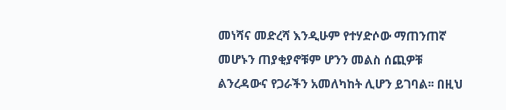መነሻና መድረሻ እንዲሁም የተሃድሶው ማጠንጠኛ መሆኑን ጠያቂያኖቹም ሆንን መልስ ሰጪዎቹ ልንረዳውና የጋራችን አመለካከት ሊሆን ይገባል፡፡ በዚህ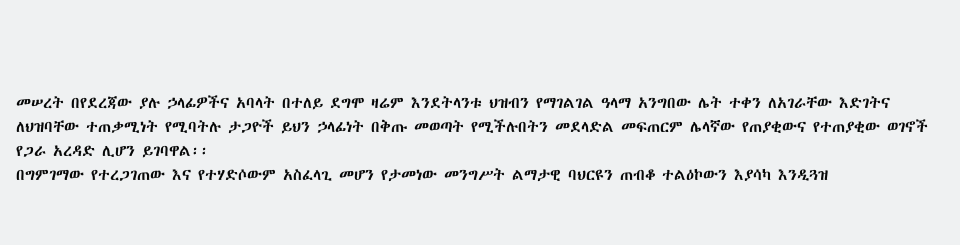መሠረት በየደረጃው ያሉ ኃላፊዎችና አባላት በተለይ ደግሞ ዛሬም እንደትላንቱ ህዝብን የማገልገል ዓላማ አንግበው ሌት ተቀን ለአገራቸው እድገትና ለህዝባቸው ተጠቃሚነት የሚባትሉ ታጋዮች ይህን ኃላፊነት በቅጡ መወጣት የሚችሉበትን መደላድል መፍጠርም ሌላኛው የጠያቂውና የተጠያቂው ወገኖች የጋራ አረዳድ ሊሆን ይገባዋል፡፡
በግምገማው የተረጋገጠው እና የተሃድሶውም አስፈላጊ መሆን የታመነው መንግሥት ልማታዊ ባህርዩን ጠብቆ ተልዕኮውን እያሳካ እንዲጓዝ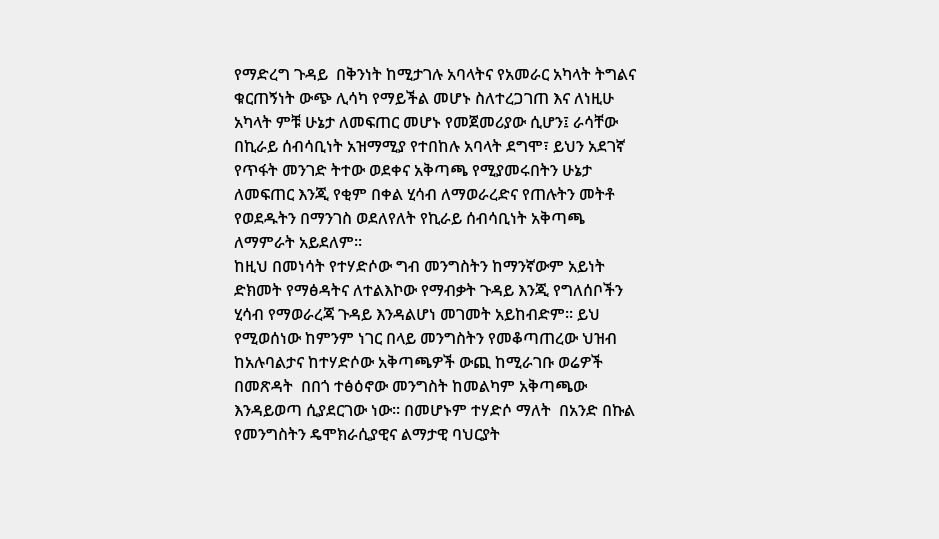የማድረግ ጉዳይ  በቅንነት ከሚታገሉ አባላትና የአመራር አካላት ትግልና ቁርጠኝነት ውጭ ሊሳካ የማይችል መሆኑ ስለተረጋገጠ እና ለነዚሁ አካላት ምቹ ሁኔታ ለመፍጠር መሆኑ የመጀመሪያው ሲሆን፤ ራሳቸው በኪራይ ሰብሳቢነት አዝማሚያ የተበከሉ አባላት ደግሞ፣ ይህን አደገኛ የጥፋት መንገድ ትተው ወደቀና አቅጣጫ የሚያመሩበትን ሁኔታ ለመፍጠር እንጂ የቂም በቀል ሂሳብ ለማወራረድና የጠሉትን መትቶ የወደዱትን በማንገስ ወደለየለት የኪራይ ሰብሳቢነት አቅጣጫ ለማምራት አይደለም፡፡
ከዚህ በመነሳት የተሃድሶው ግብ መንግስትን ከማንኛውም አይነት ድክመት የማፅዳትና ለተልእኮው የማብቃት ጉዳይ እንጂ የግለሰቦችን ሂሳብ የማወራረጃ ጉዳይ እንዳልሆነ መገመት አይከብድም፡፡ ይህ የሚወሰነው ከምንም ነገር በላይ መንግስትን የመቆጣጠረው ህዝብ  ከአሉባልታና ከተሃድሶው አቅጣጫዎች ውጪ ከሚራገቡ ወሬዎች በመጽዳት  በበጎ ተፅዕኖው መንግስት ከመልካም አቅጣጫው እንዳይወጣ ሲያደርገው ነው፡፡ በመሆኑም ተሃድሶ ማለት  በአንድ በኩል የመንግስትን ዴሞክራሲያዊና ልማታዊ ባህርያት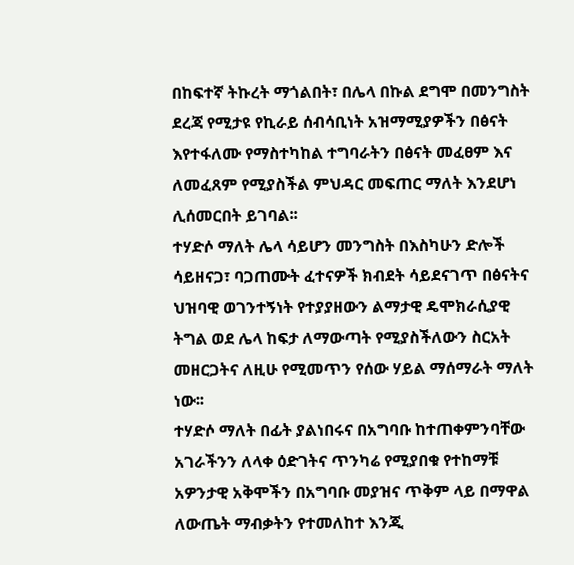በከፍተኛ ትኩረት ማጎልበት፣ በሌላ በኩል ደግሞ በመንግስት ደረጃ የሚታዩ የኪራይ ሰብሳቢነት አዝማሚያዎችን በፅናት እየተፋለሙ የማስተካከል ተግባራትን በፅናት መፈፀም እና ለመፈጸም የሚያስችል ምህዳር መፍጠር ማለት እንደሆነ ሊሰመርበት ይገባል፡፡
ተሃድሶ ማለት ሌላ ሳይሆን መንግስት በእስካሁን ድሎች ሳይዘናጋ፣ ባጋጠሙት ፈተናዎች ክብደት ሳይደናገጥ በፅናትና ህዝባዊ ወገንተኝነት የተያያዘውን ልማታዊ ዴሞክራሲያዊ ትግል ወደ ሌላ ከፍታ ለማውጣት የሚያስችለውን ስርአት መዘርጋትና ለዚሁ የሚመጥን የሰው ሃይል ማሰማራት ማለት ነው፡፡
ተሃድሶ ማለት በፊት ያልነበሩና በአግባቡ ከተጠቀምንባቸው አገራችንን ለላቀ ዕድገትና ጥንካሬ የሚያበቁ የተከማቹ አዎንታዊ አቅሞችን በአግባቡ መያዝና ጥቅም ላይ በማዋል ለውጤት ማብቃትን የተመለከተ እንጂ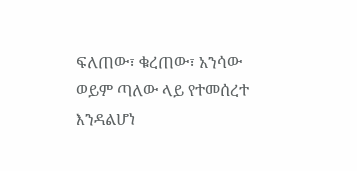ፍለጠው፣ ቁረጠው፣ አንሳው ወይም ጣለው ላይ የተመሰረተ እንዳልሆነ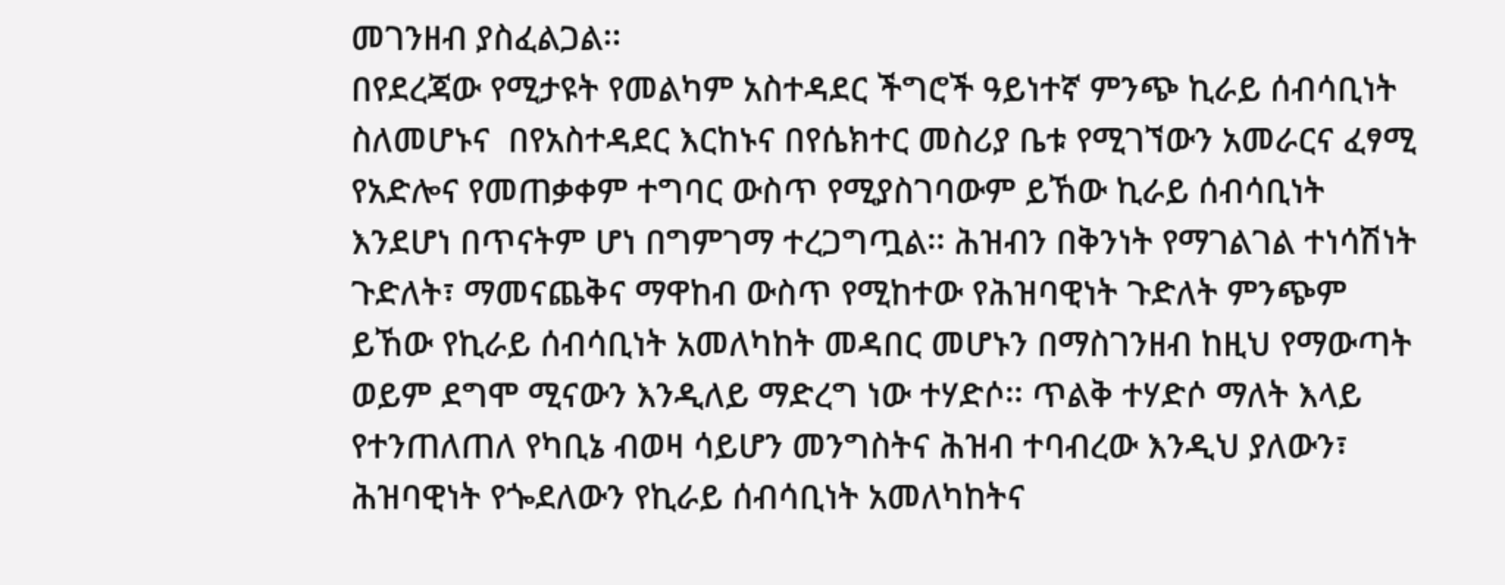መገንዘብ ያስፈልጋል፡፡
በየደረጃው የሚታዩት የመልካም አስተዳደር ችግሮች ዓይነተኛ ምንጭ ኪራይ ሰብሳቢነት ስለመሆኑና  በየአስተዳደር እርከኑና በየሴክተር መስሪያ ቤቱ የሚገኘውን አመራርና ፈፃሚ የአድሎና የመጠቃቀም ተግባር ውስጥ የሚያስገባውም ይኸው ኪራይ ሰብሳቢነት እንደሆነ በጥናትም ሆነ በግምገማ ተረጋግጧል፡፡ ሕዝብን በቅንነት የማገልገል ተነሳሽነት ጉድለት፣ ማመናጨቅና ማዋከብ ውስጥ የሚከተው የሕዝባዊነት ጉድለት ምንጭም ይኸው የኪራይ ሰብሳቢነት አመለካከት መዳበር መሆኑን በማስገንዘብ ከዚህ የማውጣት ወይም ደግሞ ሚናውን እንዲለይ ማድረግ ነው ተሃድሶ፡፡ ጥልቅ ተሃድሶ ማለት እላይ የተንጠለጠለ የካቢኔ ብወዛ ሳይሆን መንግስትና ሕዝብ ተባብረው እንዲህ ያለውን፣ ሕዝባዊነት የጐደለውን የኪራይ ሰብሳቢነት አመለካከትና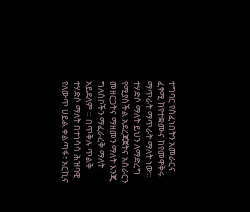ተግባር የሰፈነበትን አመራርና ፈፃሚ ከየተቋሙና ከየመዋቅሩ ማጥራት ማጥራት ማለት ነው፡፡ ተሃድሶ ማለት ይህን ለማድረግ የሚያስችል አደረጃጀትና አሰራርን መዘርጋትና ማዘመን ማለት እንጂ ግለሰቦችን ማፈራረቅ ማለት አይደለም ። በጥቅሉ ጥልቅ ተሃድሶ ማለት በተነሳሳ ሕዝባዊ የለውጥ ሀይል ቀልጣፋ፣ አርኪና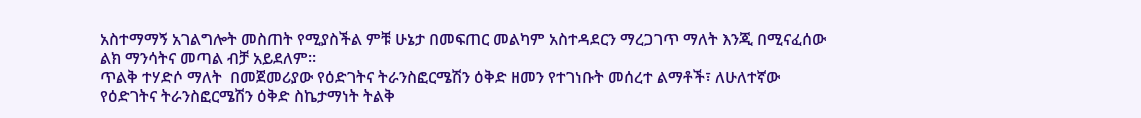አስተማማኝ አገልግሎት መስጠት የሚያስችል ምቹ ሁኔታ በመፍጠር መልካም አስተዳደርን ማረጋገጥ ማለት እንጂ በሚናፈሰው ልክ ማንሳትና መጣል ብቻ አይደለም፡፡
ጥልቅ ተሃድሶ ማለት  በመጀመሪያው የዕድገትና ትራንስፎርሜሽን ዕቅድ ዘመን የተገነቡት መሰረተ ልማቶች፣ ለሁለተኛው የዕድገትና ትራንስፎርሜሽን ዕቅድ ስኬታማነት ትልቅ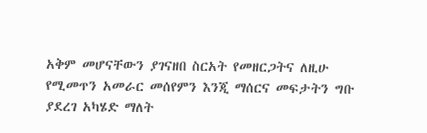አቅም መሆናቸውን ያገናዘበ ስርአት የመዘርጋትና ለዚሁ የሚመጥን አመራር መሰየምን እንጂ ማሰርና መፍታትን ግቡ ያደረገ አካሄድ ማለት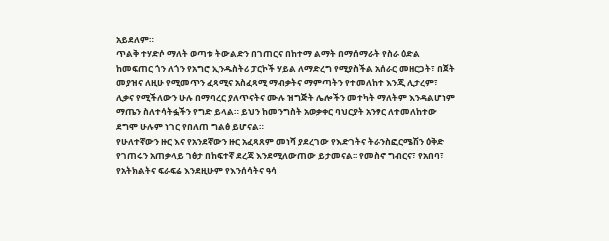አይደለም።
ጥልቅ ተሃድሶ ማለት ወጣቱ ትውልድን በገጠርና በከተማ ልማት በማሰማራት የስራ ዕድል ከመፍጠር ጎን ለጎን የአግሮ ኢንዱስትሪ ፓርኮች ሃይል ለማድረግ የሚያስችል አሰራር መዘርጋት፣ በጀት መያዝና ለዚሁ የሚመጥን ፈጻሚና አስፈጻሚ ማብቃትና ማምጣትን የተመለከተ እንጂ ሊታረም፣ ሊቃና የሚችለውን ሁሉ በማባረር ያለጥናትና ሙሉ ዝግጅት ሌሎችን መተካት ማለትም እንዳልሆነም ማጤን ስለተሳትፏችን የግድ ይላል። ይህን ከመንግስት አወቃቀር ባህርያት አንፃር ለተመለከተው ደግሞ ሁሉም ነገር የበለጠ ግልፅ ይሆናል።
የሁለተኛውን ዙር እና የአንደኛውን ዙር አፈጻጸም መነሻ ያደረገው የእድገትና ትራንስፎርሜሽን ዕቅድ የገጠሩን አጠቃላይ ገፅታ በከፍተኛ ደረጃ እንደሚለውጠው ይታመናል፡፡ የመስኖ ግብርና፣ የአበባ፣ የአትክልትና ፍራፍሬ እንደዚሁም የእንሰሳትና ዓሳ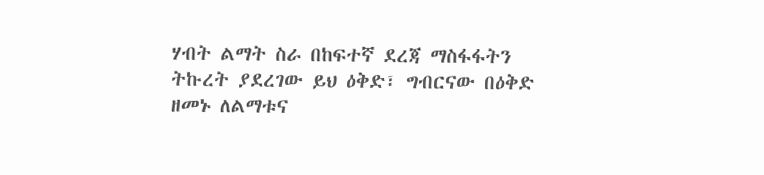ሃብት ልማት ስራ በከፍተኛ ደረጃ ማስፋፋትን ትኩረት ያደረገው ይህ ዕቅድ፣ ግብርናው በዕቅድ ዘመኑ ለልማቱና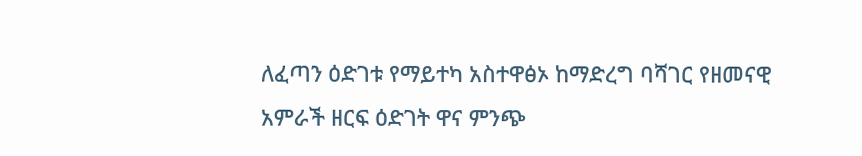ለፈጣን ዕድገቱ የማይተካ አስተዋፅኦ ከማድረግ ባሻገር የዘመናዊ አምራች ዘርፍ ዕድገት ዋና ምንጭ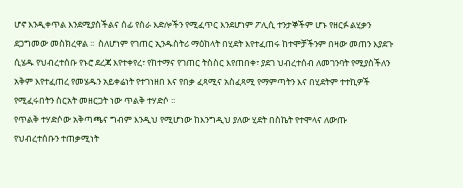ሆኖ እንዲቀጥል እንደሚያስችልና ሰፊ የስራ እድሎችን የሚፈጥር እንደሆነም ፖሊሲ ተንታኞችም ሆኑ የዘርፉ ልሂቃን ደጋግመው መስክረዋል ፡፡  ስለሆነም የገጠር ኢንዱስትሪ ማዕከላት በሂደት እየተፈጠሩ ከተሞቻችንም በዛው መጠን እያደጉ ሲሄዱ የህብረተሰቡ የኑሮ ደረጃ እየተቀየረ፣ የከተማና የገጠር ትስስር እየጠበቀ፣ ያደገ ህብረተሰብ ለመገንባት የሚያስችለን አቅም እየተፈጠረ የመሄዱን አይቀሬነት የተገነዘበ እና የበቃ ፈጻሚና አስፈጻሚ የማምጣትን እና በሂደትም ተተኪዎች የሚፈሩበትን ስርአት መዘርጋት ነው ጥልቅ ተሃድሶ ፡፡
የጥልቅ ተሃድሶው አቅጣጫና ግብም እንዲህ የሚሆነው ከእንግዲህ ያለው ሂደት በስኬት የተሞላና ለውጡ የህብረተሰቡን ተጠቃሚነት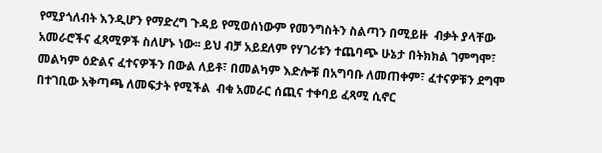የሚያጎለብት እንዲሆን የማድረግ ጉዳይ የሚወሰነውም የመንግስትን ስልጣን በሚይዙ  ብቃት ያላቸው አመራሮችና ፈጻሚዎች ስለሆኑ ነው፡፡ ይህ ብቻ አይደለም የሃገሪቱን ተጨባጭ ሁኔታ በትክክል ገምግሞ፣ መልካም ዕድልና ፈተናዎችን በውል ለይቶ፣ በመልካም እድሎቹ በአግባቡ ለመጠቀም፣ ፈተናዎቹን ደግሞ በተገቢው አቅጣጫ ለመፍታት የሚችል  ብቁ አመራር ሰጪና ተቀባይ ፈጻሚ ሲኖር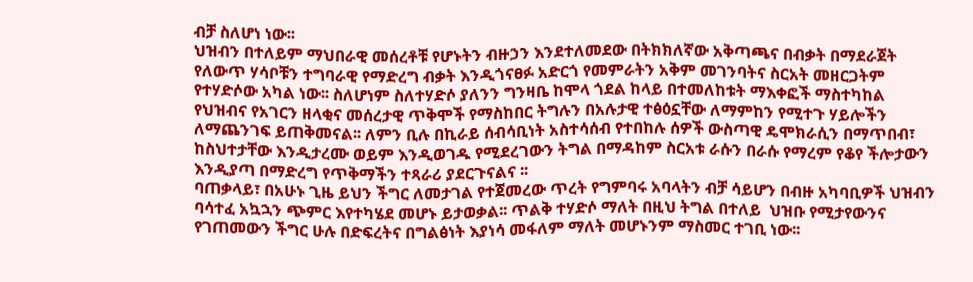ብቻ ስለሆነ ነው፡፡
ህዝብን በተለይም ማህበራዊ መሰረቶቹ የሆኑትን ብዙኃን እንደተለመደው በትክክለኛው አቅጣጫና በብቃት በማደራጀት የለውጥ ሃሳቦቹን ተግባራዊ የማድረግ ብቃት እንዲጎናፀፉ አድርጎ የመምራትን አቅም መገንባትና ስርአት መዘርጋትም የተሃድሶው አካል ነው፡፡ ስለሆነም ስለተሃድሶ ያለንን ግንዛቤ ከሞላ ጎደል ከላይ በተመለከቱት ማእቀፎች ማስተካከል የህዝብና የአገርን ዘላቂና መሰረታዊ ጥቅሞች የማስከበር ትግሉን በአሉታዊ ተፅዕኗቸው ለማምከን የሚተጉ ሃይሎችን ለማጨንገፍ ይጠቅመናል፡፡ ለምን ቢሉ በኪራይ ሰብሳቢነት አስተሳሰብ የተበከሉ ሰዎች ውስጣዊ ዴሞክራሲን በማጥበብ፣ ከስህተታቸው እንዲታረሙ ወይም እንዲወገዱ የሚደረገውን ትግል በማዳከም ስርአቱ ራሱን በራሱ የማረም የቆየ ችሎታውን እንዲያጣ በማድረግ የጥቅማችን ተጻራሪ ያደርጉናልና ፡፡
ባጠቃላይ፣ በአሁኑ ጊዜ ይህን ችግር ለመታገል የተጀመረው ጥረት የግምባሩ አባላትን ብቻ ሳይሆን በብዙ አካባቢዎች ህዝብን ባሳተፈ አኳኋን ጭምር እየተካሄደ መሆኑ ይታወቃል፡፡ ጥልቅ ተሃድሶ ማለት በዚህ ትግል በተለይ  ህዝቡ የሚታየውንና የገጠመውን ችግር ሁሉ በድፍረትና በግልፅነት እያነሳ መፋለም ማለት መሆኑንም ማስመር ተገቢ ነው፡፡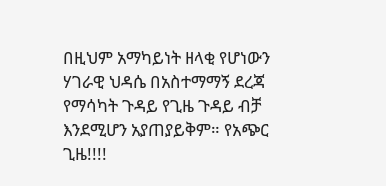በዚህም አማካይነት ዘላቂ የሆነውን ሃገራዊ ህዳሴ በአስተማማኝ ደረጃ የማሳካት ጉዳይ የጊዜ ጉዳይ ብቻ እንደሚሆን አያጠያይቅም። የአጭር ጊዜ!!!!